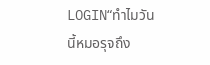LOGIN“ทำไมวันนี้หมอรุจถึง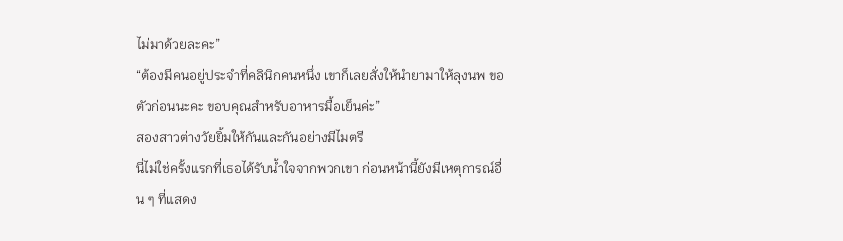ไม่มาด้วยละคะ”
“ต้องมีคนอยู่ประจำที่คลินิกคนหนึ่ง เขาก็เลยสั่งให้นำยามาให้ลุงนพ ขอตัวก่อนนะคะ ขอบคุณสำหรับอาหารมื้อเย็นค่ะ”
สองสาวต่างวัยยิ้มให้กันและกันอย่างมีไมตรี
นี่ไม่ใช่ครั้งแรกที่เธอได้รับน้ำใจจากพวกเขา ก่อนหน้านี้ยังมีเหตุการณ์อื่น ๆ ที่แสดง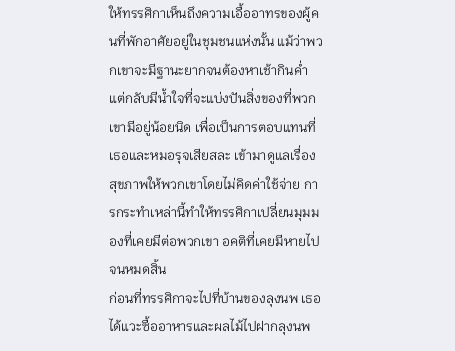ให้ทรรศิกาเห็นถึงความเอื้ออาทรของผู้คนที่พักอาศัยอยู่ในชุมชนแห่งนั้น แม้ว่าพวกเขาจะมีฐานะยากจนต้องหาเช้ากินค่ำ แต่กลับมีน้ำใจที่จะแบ่งปันสิ่งของที่พวกเขามีอยู่น้อยนิด เพื่อเป็นการตอบแทนที่เธอและหมอรุจเสียสละ เข้ามาดูแลเรื่องสุขภาพให้พวกเขาโดยไม่คิดค่าใช้จ่าย การกระทำเหล่านี้ทำให้ทรรศิกาเปลี่ยนมุมมองที่เคยมีต่อพวกเขา อคติที่เคยมีหายไปจนหมดสิ้น
ก่อนที่ทรรศิกาจะไปที่บ้านของลุงนพ เธอได้แวะซื้ออาหารและผลไม้ไปฝากลุงนพ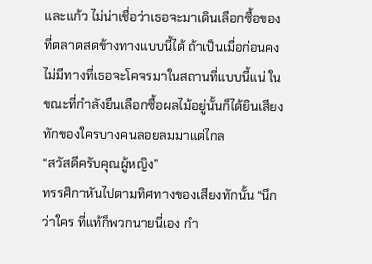และแก้ว ไม่น่าเชื่อว่าเธอจะมาเดินเลือกซื้อของที่ตลาดสดข้างทางแบบนี้ได้ ถ้าเป็นเมื่อก่อนคงไม่มีทางที่เธอจะโคจรมาในสถานที่แบบนี้แน่ ในขณะที่กำลังยืนเลือกซื้อผลไม้อยู่นั้นก็ได้ยินเสียงทักของใครบางคนลอยลมมาแต่ไกล
“สวัสดีครับคุณผู้หญิง”
ทรรศิกาหันไปตามทิศทางของเสียงทักนั้น “นึกว่าใคร ที่แท้ก็พวกนายนี่เอง กำ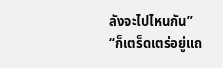ลังจะไปไหนกัน”
“ก็เตร็ดเตร่อยู่แถ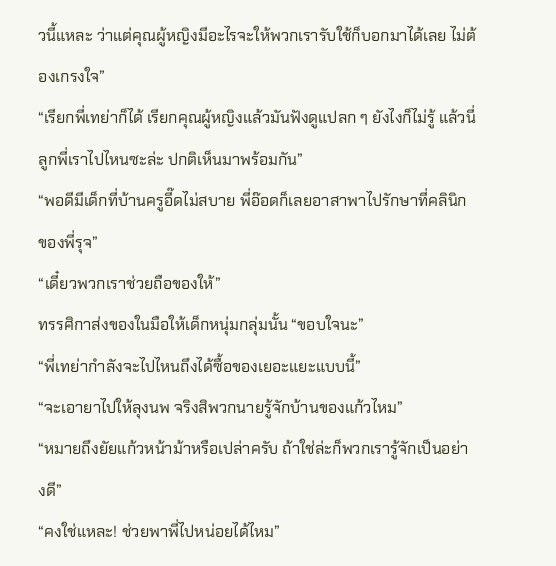วนี้แหละ ว่าแต่คุณผู้หญิงมีอะไรจะให้พวกเรารับใช้ก็บอกมาได้เลย ไม่ต้องเกรงใจ”
“เรียกพี่เทย่าก็ได้ เรียกคุณผู้หญิงแล้วมันฟังดูแปลก ๆ ยังไงก็ไม่รู้ แล้วนี่ลูกพี่เราไปไหนซะล่ะ ปกติเห็นมาพร้อมกัน”
“พอดีมีเด็กที่บ้านครูอี๊ดไม่สบาย พี่อ๊อดก็เลยอาสาพาไปรักษาที่คลินิกของพี่รุจ”
“เดี๋ยวพวกเราช่วยถือของให้”
ทรรศิกาส่งของในมือให้เด็กหนุ่มกลุ่มนั้น “ขอบใจนะ”
“พี่เทย่ากำลังจะไปไหนถึงได้ซื้อของเยอะแยะแบบนี้”
“จะเอายาไปให้ลุงนพ จริงสิพวกนายรู้จักบ้านของแก้วไหม”
“หมายถึงยัยแก้วหน้าม้าหรือเปล่าครับ ถ้าใช่ล่ะก็พวกเรารู้จักเป็นอย่างดี”
“คงใช่แหละ! ช่วยพาพี่ไปหน่อยได้ไหม”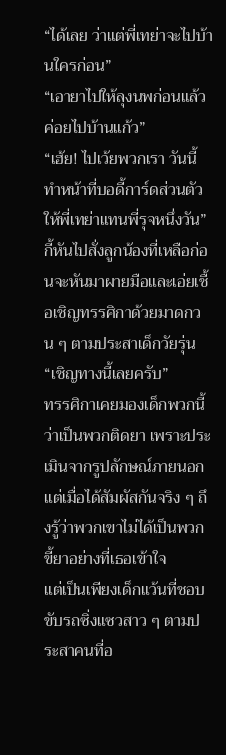“ได้เลย ว่าแต่พี่เทย่าจะไปบ้านใครก่อน”
“เอายาไปให้ลุงนพก่อนแล้วค่อยไปบ้านแก้ว”
“เฮ้ย! ไปเว้ยพวกเรา วันนี้ทำหน้าที่บอดี้การ์ดส่วนตัวให้พี่เทย่าแทนพี่รุจหนึ่งวัน” กี้หันไปสั่งลูกน้องที่เหลือก่อนจะหันมาผายมือและเอ่ยเชื้อเชิญทรรศิกาด้วยมาดกวน ๆ ตามประสาเด็กวัยรุ่น
“เชิญทางนี้เลยครับ”
ทรรศิกาเคยมองเด็กพวกนี้ว่าเป็นพวกติดยา เพราะประเมินจากรูปลักษณ์ภายนอก แต่เมื่อได้สัมผัสกันจริง ๆ ถึงรู้ว่าพวกเขาไม่ได้เป็นพวกขี้ยาอย่างที่เธอเข้าใจ
แต่เป็นเพียงเด็กแว้นที่ชอบขับรถซิ่งแซวสาว ๆ ตามประสาคนที่อ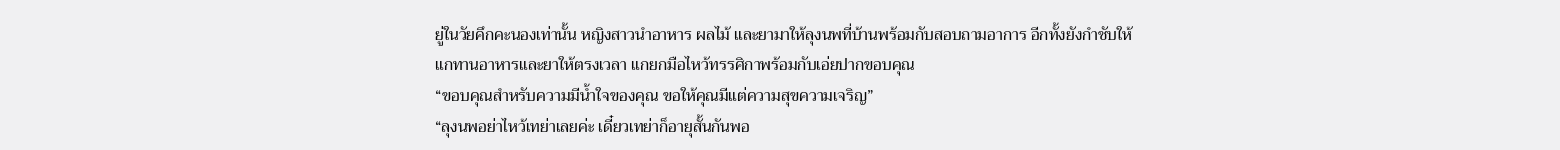ยู่ในวัยคึกคะนองเท่านั้น หญิงสาวนำอาหาร ผลไม้ และยามาให้ลุงนพที่บ้านพร้อมกับสอบถามอาการ อีกทั้งยังกำชับให้แกทานอาหารและยาให้ตรงเวลา แกยกมือไหว้ทรรศิกาพร้อมกับเอ่ยปากขอบคุณ
“ขอบคุณสำหรับความมีน้ำใจของคุณ ขอให้คุณมีแต่ความสุขความเจริญ”
“ลุงนพอย่าไหว้เทย่าเลยค่ะ เดี๋ยวเทย่าก็อายุสั้นกันพอ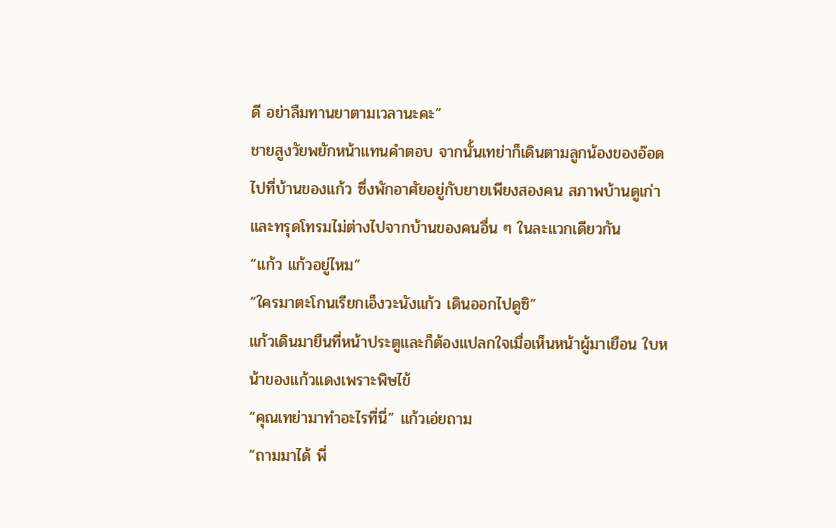ดี อย่าลืมทานยาตามเวลานะคะ”
ชายสูงวัยพยักหน้าแทนคำตอบ จากนั้นเทย่าก็เดินตามลูกน้องของอ๊อดไปที่บ้านของแก้ว ซึ่งพักอาศัยอยู่กับยายเพียงสองคน สภาพบ้านดูเก่าและทรุดโทรมไม่ต่างไปจากบ้านของคนอื่น ๆ ในละแวกเดียวกัน
“แก้ว แก้วอยู่ไหม”
“ใครมาตะโกนเรียกเอ็งวะนังแก้ว เดินออกไปดูซิ”
แก้วเดินมายืนที่หน้าประตูและก็ต้องแปลกใจเมื่อเห็นหน้าผู้มาเยือน ใบหน้าของแก้วแดงเพราะพิษไข้
“คุณเทย่ามาทำอะไรที่นี่” แก้วเอ่ยถาม
“ถามมาได้ พี่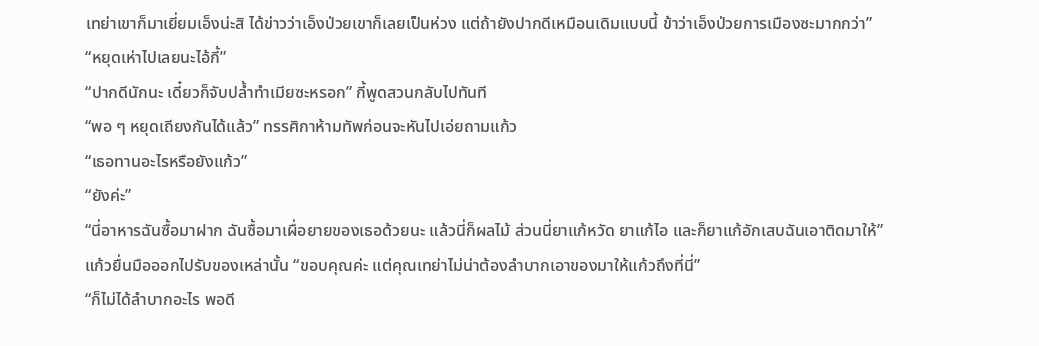เทย่าเขาก็มาเยี่ยมเอ็งน่ะสิ ได้ข่าวว่าเอ็งป่วยเขาก็เลยเป็นห่วง แต่ถ้ายังปากดีเหมือนเดิมแบบนี้ ข้าว่าเอ็งป่วยการเมืองซะมากกว่า”
“หยุดเห่าไปเลยนะไอ้กี้”
“ปากดีนักนะ เดี๋ยวก็จับปล้ำทำเมียซะหรอก” กี้พูดสวนกลับไปทันที
“พอ ๆ หยุดเถียงกันได้แล้ว” ทรรศิกาห้ามทัพก่อนจะหันไปเอ่ยถามแก้ว
“เธอทานอะไรหรือยังแก้ว”
“ยังค่ะ”
“นี่อาหารฉันซื้อมาฝาก ฉันซื้อมาเผื่อยายของเธอด้วยนะ แล้วนี่ก็ผลไม้ ส่วนนี่ยาแก้หวัด ยาแก้ไอ และก็ยาแก้อักเสบฉันเอาติดมาให้”
แก้วยื่นมือออกไปรับของเหล่านั้น “ขอบคุณค่ะ แต่คุณเทย่าไม่น่าต้องลำบากเอาของมาให้แก้วถึงที่นี่”
“ก็ไม่ได้ลำบากอะไร พอดี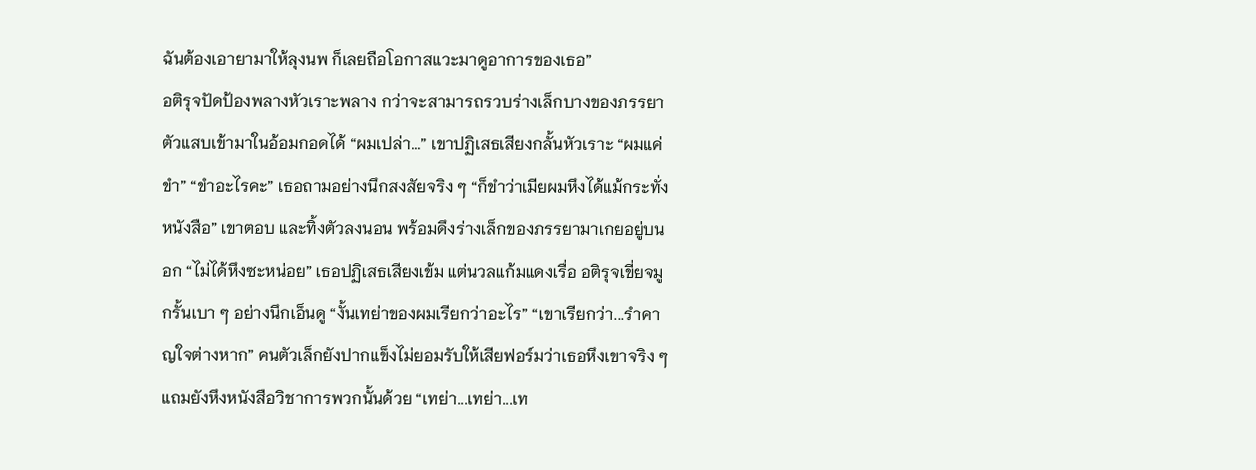ฉันต้องเอายามาให้ลุงนพ ก็เลยถือโอกาสแวะมาดูอาการของเธอ”
อติรุจปัดป้องพลางหัวเราะพลาง กว่าจะสามารถรวบร่างเล็กบางของภรรยาตัวแสบเข้ามาในอ้อมกอดได้ “ผมเปล่า...” เขาปฏิเสธเสียงกลั้นหัวเราะ “ผมแค่ขำ” “ขำอะไรคะ” เธอถามอย่างนึกสงสัยจริง ๆ “ก็ขำว่าเมียผมหึงได้แม้กระทั่งหนังสือ” เขาตอบ และทิ้งตัวลงนอน พร้อมดึงร่างเล็กของภรรยามาเกยอยู่บนอก “ไม่ได้หึงซะหน่อย” เธอปฏิเสธเสียงเข้ม แต่นวลแก้มแดงเรื่อ อติรุจเขี่ยจมูกรั้นเบา ๆ อย่างนึกเอ็นดู “งั้นเทย่าของผมเรียกว่าอะไร” “เขาเรียกว่า...รำคาญใจต่างหาก” คนตัวเล็กยังปากแข็งไม่ยอมรับให้เสียฟอร์มว่าเธอหึงเขาจริง ๆ แถมยังหึงหนังสือวิชาการพวกนั้นด้วย “เทย่า...เทย่า...เท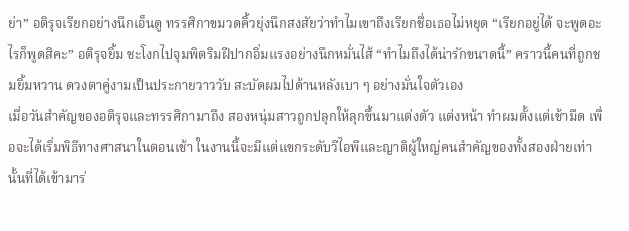ย่า” อติรุจเรียกอย่างนึกเอ็นดู ทรรศิกาขมวดคิ้วยุ่งนึกสงสัยว่าทำไมเขาถึงเรียกชื่อเธอไม่หยุด “เรียกอยู่ได้ จะพูดอะไรก็พูดสิคะ” อติรุจยิ้ม ชะโงกไปจุมพิตริมฝีปากอิ่มแรงอย่างนึกหมั่นไส้ “ทำไมถึงได้น่ารักขนาดนี้” คราวนี้คนที่ถูกชมยิ้มหวาน ดวงตาคู่งามเป็นประกายวาววับ สะบัดผมไปด้านหลังเบา ๆ อย่างมั่นใจตัวเอง
เมื่อวันสำคัญของอติรุจและทรรศิกามาถึง สองหนุ่มสาวถูกปลุกให้ลุกขึ้นมาแต่งตัว แต่งหน้า ทำผมตั้งแต่เช้ามืด เพื่อจะได้เริ่มพิธีทางศาสนาในตอนเช้า ในงานนี้จะมีแต่แขกระดับวีไอพีและญาติผู้ใหญ่คนสำคัญของทั้งสองฝ่ายเท่านั้นที่ได้เข้ามาร่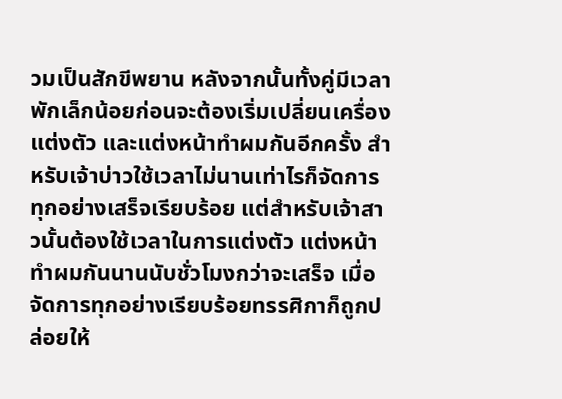วมเป็นสักขีพยาน หลังจากนั้นทั้งคู่มีเวลาพักเล็กน้อยก่อนจะต้องเริ่มเปลี่ยนเครื่องแต่งตัว และแต่งหน้าทำผมกันอีกครั้ง สำหรับเจ้าบ่าวใช้เวลาไม่นานเท่าไรก็จัดการทุกอย่างเสร็จเรียบร้อย แต่สำหรับเจ้าสาวนั้นต้องใช้เวลาในการแต่งตัว แต่งหน้า ทำผมกันนานนับชั่วโมงกว่าจะเสร็จ เมื่อจัดการทุกอย่างเรียบร้อยทรรศิกาก็ถูกปล่อยให้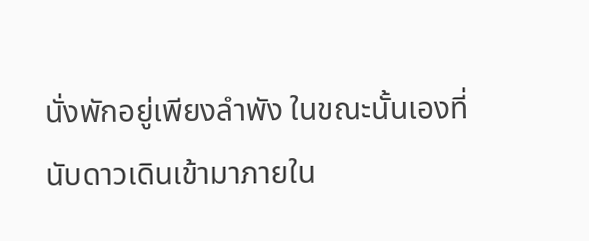นั่งพักอยู่เพียงลำพัง ในขณะนั้นเองที่นับดาวเดินเข้ามาภายใน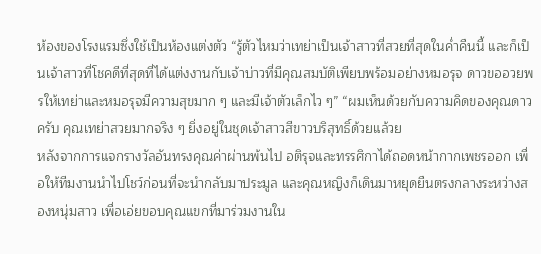ห้องของโรงแรมซึ่งใช้เป็นห้องแต่งตัว “รู้ตัวไหมว่าเทย่าเป็นเจ้าสาวที่สวยที่สุดในค่ำคืนนี้ และก็เป็นเจ้าสาวที่โชคดีที่สุดที่ได้แต่งงานกับเจ้าบ่าวที่มีคุณสมบัติเพียบพร้อมอย่างหมอรุจ ดาวขออวยพรให้เทย่าและหมอรุจมีความสุขมาก ๆ และมีเจ้าตัวเล็กไว ๆ” “ผมเห็นด้วยกับความคิดของคุณดาวครับ คุณเทย่าสวยมากจริง ๆ ยิ่งอยู่ในชุดเจ้าสาวสีขาวบริสุทธิ์ด้วยแล้วย
หลังจากการแจกรางวัลอันทรงคุณค่าผ่านพ้นไป อติรุจและทรรศิกาได้ถอดหน้ากากเพชรออก เพื่อให้ทีมงานนำไปโชว์ก่อนที่จะนำกลับมาประมูล และคุณหญิงก็เดินมาหยุดยืนตรงกลางระหว่างสองหนุ่มสาว เพื่อเอ่ยขอบคุณแขกที่มาร่วมงานใน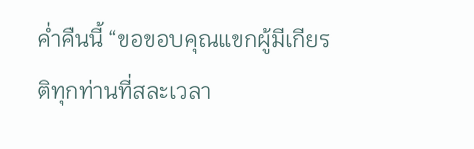ค่ำคืนนี้ “ขอขอบคุณแขกผู้มีเกียรติทุกท่านที่สละเวลา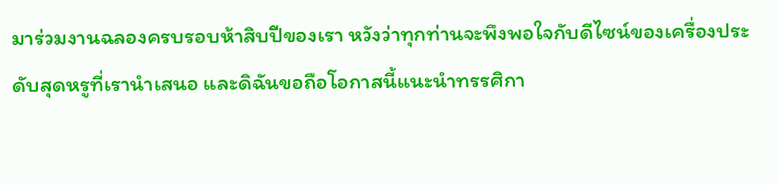มาร่วมงานฉลองครบรอบห้าสิบปีของเรา หวังว่าทุกท่านจะพึงพอใจกับดีไซน์ของเครื่องประดับสุดหรูที่เรานำเสนอ และดิฉันขอถือโอกาสนี้แนะนำทรรศิกา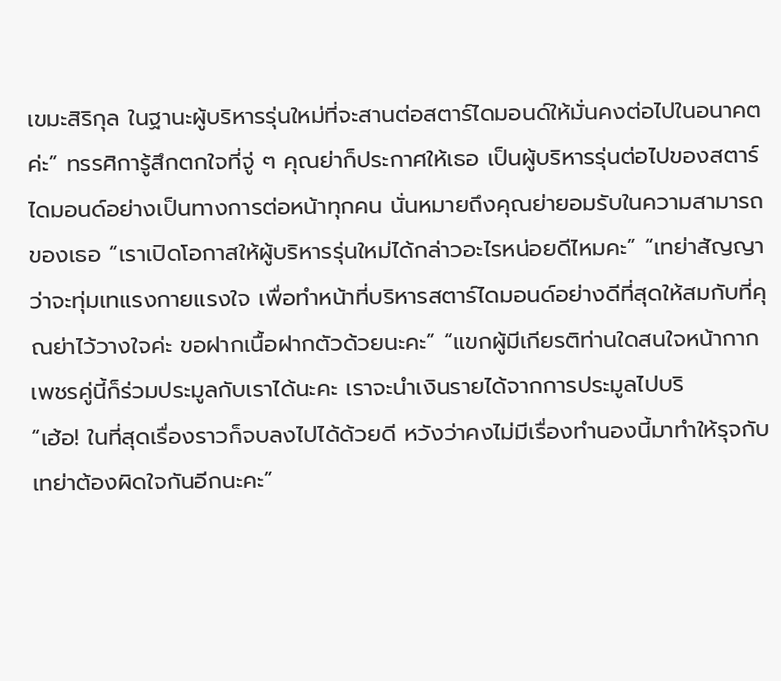เขมะสิริกุล ในฐานะผู้บริหารรุ่นใหม่ที่จะสานต่อสตาร์ไดมอนด์ให้มั่นคงต่อไปในอนาคตค่ะ” ทรรศิการู้สึกตกใจที่จู่ ๆ คุณย่าก็ประกาศให้เธอ เป็นผู้บริหารรุ่นต่อไปของสตาร์ไดมอนด์อย่างเป็นทางการต่อหน้าทุกคน นั่นหมายถึงคุณย่ายอมรับในความสามารถของเธอ “เราเปิดโอกาสให้ผู้บริหารรุ่นใหม่ได้กล่าวอะไรหน่อยดีไหมคะ” “เทย่าสัญญาว่าจะทุ่มเทแรงกายแรงใจ เพื่อทำหน้าที่บริหารสตาร์ไดมอนด์อย่างดีที่สุดให้สมกับที่คุณย่าไว้วางใจค่ะ ขอฝากเนื้อฝากตัวด้วยนะคะ” “แขกผู้มีเกียรติท่านใดสนใจหน้ากากเพชรคู่นี้ก็ร่วมประมูลกับเราได้นะคะ เราจะนำเงินรายได้จากการประมูลไปบริ
“เฮ้อ! ในที่สุดเรื่องราวก็จบลงไปได้ด้วยดี หวังว่าคงไม่มีเรื่องทำนองนี้มาทำให้รุจกับเทย่าต้องผิดใจกันอีกนะคะ”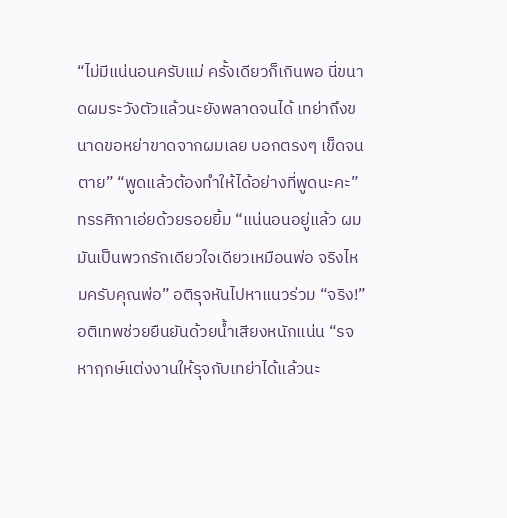“ไม่มีแน่นอนครับแม่ ครั้งเดียวก็เกินพอ นี่ขนาดผมระวังตัวแล้วนะยังพลาดจนได้ เทย่าถึงขนาดขอหย่าขาดจากผมเลย บอกตรงๆ เข็ดจนตาย” “พูดแล้วต้องทำให้ได้อย่างที่พูดนะคะ” ทรรศิกาเอ่ยด้วยรอยยิ้ม “แน่นอนอยู่แล้ว ผมมันเป็นพวกรักเดียวใจเดียวเหมือนพ่อ จริงไหมครับคุณพ่อ” อติรุจหันไปหาแนวร่วม “จริง!” อติเทพช่วยยืนยันด้วยน้ำเสียงหนักแน่น “รจหาฤกษ์แต่งงานให้รุจกับเทย่าได้แล้วนะ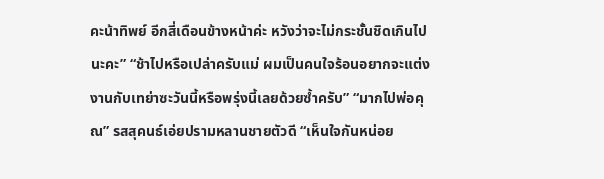คะน้าทิพย์ อีกสี่เดือนข้างหน้าค่ะ หวังว่าจะไม่กระชั้นชิดเกินไปนะคะ” “ช้าไปหรือเปล่าครับแม่ ผมเป็นคนใจร้อนอยากจะแต่งงานกับเทย่าซะวันนี้หรือพรุ่งนี้เลยด้วยซ้ำครับ” “มากไปพ่อคุณ” รสสุคนธ์เอ่ยปรามหลานชายตัวดี “เห็นใจกันหน่อย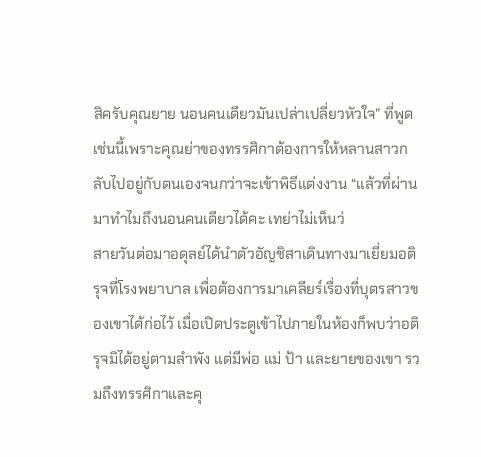สิครับคุณยาย นอนคนเดียวมันเปล่าเปลี่ยวหัวใจ” ที่พูดเช่นนี้เพราะคุณย่าของทรรศิกาต้องการให้หลานสาวกลับไปอยู่กับตนเองจนกว่าจะเข้าพิธีแต่งงาน “แล้วที่ผ่านมาทำไมถึงนอนคนเดียวได้คะ เทย่าไม่เห็นว่
สายวันต่อมาอดุลย์ได้นำตัวอัญชิสาเดินทางมาเยี่ยมอติรุจที่โรงพยาบาล เพื่อต้องการมาเคลียร์เรื่องที่บุตรสาวของเขาได้ก่อไว้ เมื่อเปิดประตูเข้าไปภายในห้องก็พบว่าอติรุจมิได้อยู่ตามลำพัง แต่มีพ่อ แม่ ป้า และยายของเขา รวมถึงทรรศิกาและคุ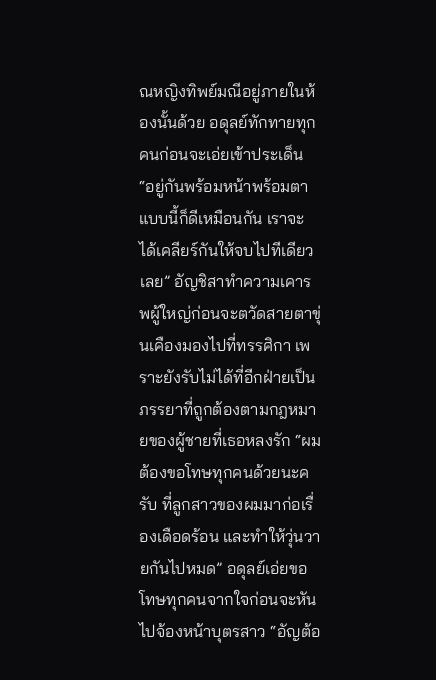ณหญิงทิพย์มณีอยู่ภายในห้องนั้นด้วย อดุลย์ทักทายทุกคนก่อนจะเอ่ยเข้าประเด็น “อยู่กันพร้อมหน้าพร้อมตาแบบนี้ก็ดีเหมือนกัน เราจะได้เคลียร์กันให้จบไปทีเดียวเลย” อัญชิสาทำความเคารพผู้ใหญ่ก่อนจะตวัดสายตาขุ่นเคืองมองไปที่ทรรศิกา เพราะยังรับไม่ได้ที่อีกฝ่ายเป็นภรรยาที่ถูกต้องตามกฎหมายของผู้ชายที่เธอหลงรัก “ผมต้องขอโทษทุกคนด้วยนะครับ ที่ลูกสาวของผมมาก่อเรื่องเดือดร้อน และทำให้วุ่นวายกันไปหมด” อดุลย์เอ่ยขอโทษทุกคนจากใจก่อนจะหันไปจ้องหน้าบุตรสาว “อัญต้อ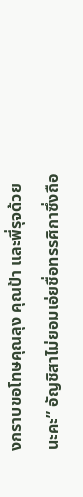งกราบขอโทษคุณลุง คุณป้า และพี่รุจด้วยนะคะ” อัญชิสาไม่ยอมเอ่ยชื่อทรรศิกาซึ่งถือ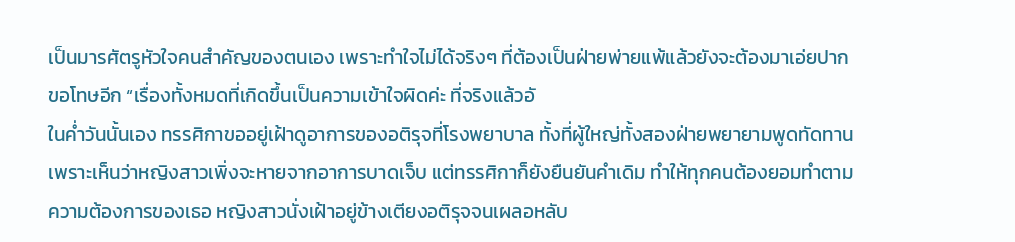เป็นมารศัตรูหัวใจคนสำคัญของตนเอง เพราะทำใจไม่ได้จริงๆ ที่ต้องเป็นฝ่ายพ่ายแพ้แล้วยังจะต้องมาเอ่ยปากขอโทษอีก “เรื่องทั้งหมดที่เกิดขึ้นเป็นความเข้าใจผิดค่ะ ที่จริงแล้วอั
ในค่ำวันนั้นเอง ทรรศิกาขออยู่เฝ้าดูอาการของอติรุจที่โรงพยาบาล ทั้งที่ผู้ใหญ่ทั้งสองฝ่ายพยายามพูดทัดทาน เพราะเห็นว่าหญิงสาวเพิ่งจะหายจากอาการบาดเจ็บ แต่ทรรศิกาก็ยังยืนยันคำเดิม ทำให้ทุกคนต้องยอมทำตามความต้องการของเธอ หญิงสาวนั่งเฝ้าอยู่ข้างเตียงอติรุจจนเผลอหลับ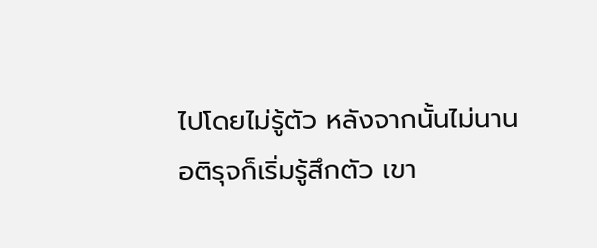ไปโดยไม่รู้ตัว หลังจากนั้นไม่นานอติรุจก็เริ่มรู้สึกตัว เขา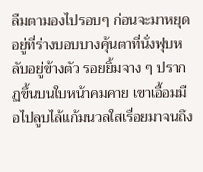ลืมตามองไปรอบๆ ก่อนจะมาหยุดอยู่ที่ร่างบอบบางคุ้นตาที่นั่งฟุบหลับอยู่ข้างตัว รอยยิ้มจาง ๆ ปรากฏขึ้นบนใบหน้าคมคาย เขาเอื้อมมือไปลูบไล้แก้มนวลใสเรื่อยมาจนถึง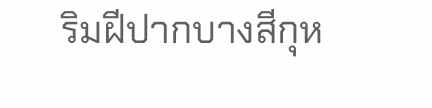ริมฝีปากบางสีกุห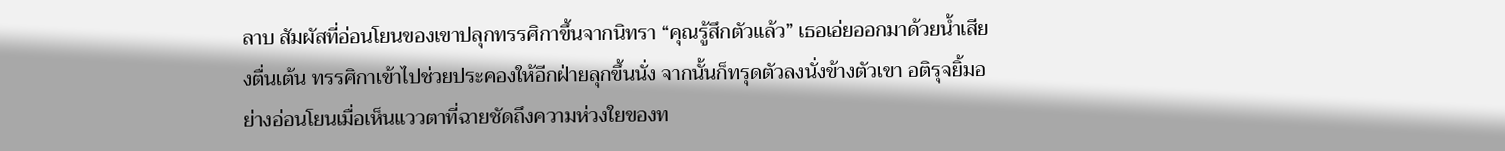ลาบ สัมผัสที่อ่อนโยนของเขาปลุกทรรศิกาขึ้นจากนิทรา “คุณรู้สึกตัวแล้ว” เธอเอ่ยออกมาด้วยน้ำเสียงตื่นเต้น ทรรศิกาเข้าไปช่วยประคองให้อีกฝ่ายลุกขึ้นนั่ง จากนั้นก็ทรุดตัวลงนั่งข้างตัวเขา อติรุจยิ้มอย่างอ่อนโยนเมื่อเห็นแววตาที่ฉายชัดถึงความห่วงใยของท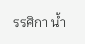รรศิกา น้ำ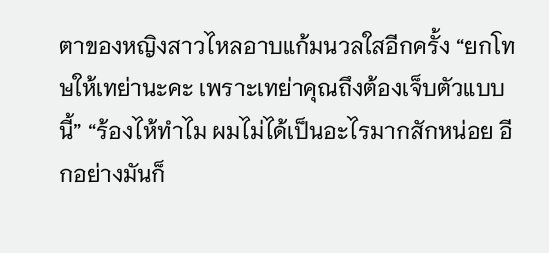ตาของหญิงสาวไหลอาบแก้มนวลใสอีกครั้ง “ยกโทษให้เทย่านะคะ เพราะเทย่าคุณถึงต้องเจ็บตัวแบบนี้” “ร้องไห้ทำไม ผมไม่ได้เป็นอะไรมากสักหน่อย อีกอย่างมันก็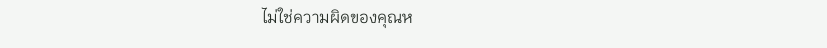ไม่ใช่ความผิดของคุณห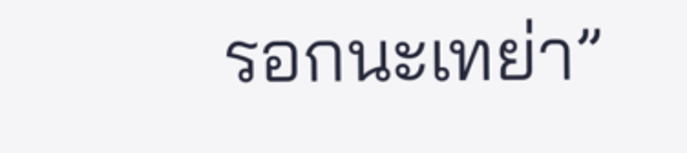รอกนะเทย่า”